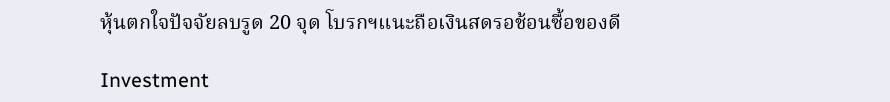หุ้นตกใจปัจจัยลบรูด 20 จุด โบรกฯแนะถือเงินสดรอช้อนซื้อของดี

Investment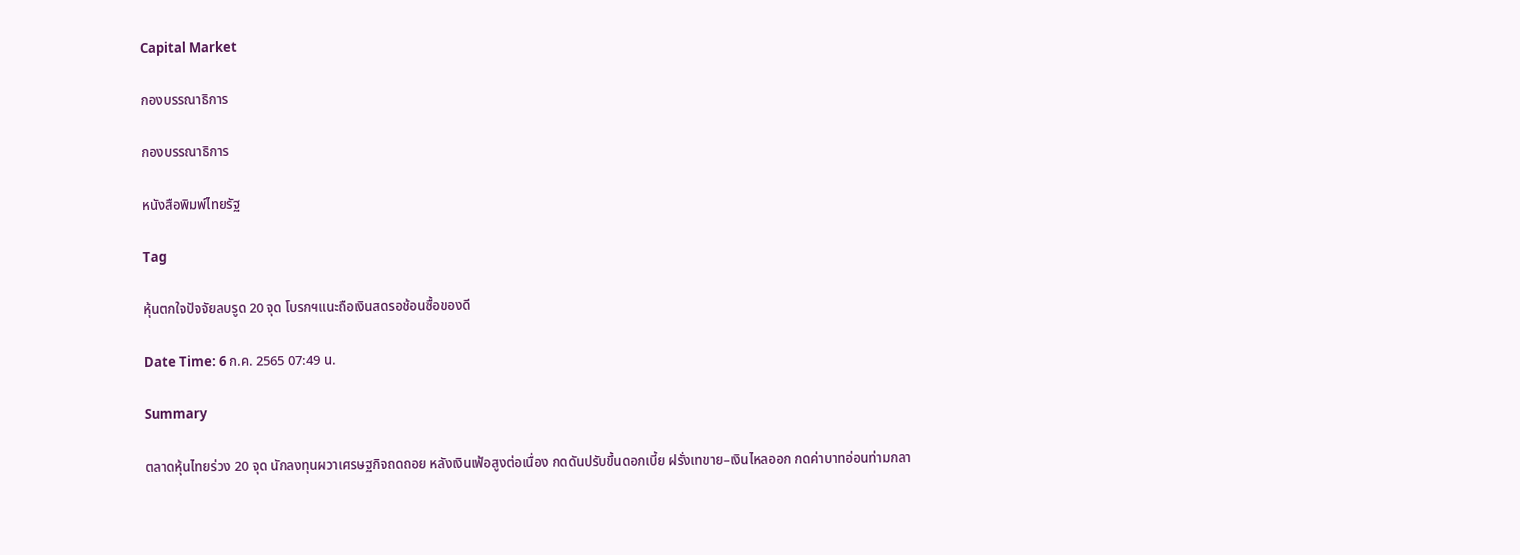Capital Market

กองบรรณาธิการ

กองบรรณาธิการ

หนังสือพิมพ์ไทยรัฐ

Tag

หุ้นตกใจปัจจัยลบรูด 20 จุด โบรกฯแนะถือเงินสดรอช้อนซื้อของดี

Date Time: 6 ก.ค. 2565 07:49 น.

Summary

ตลาดหุ้นไทยร่วง 20 จุด นักลงทุนผวาเศรษฐกิจถดถอย หลังเงินเฟ้อสูงต่อเนื่อง กดดันปรับขึ้นดอกเบี้ย ฝรั่งเทขาย–เงินไหลออก กดค่าบาทอ่อนท่ามกลา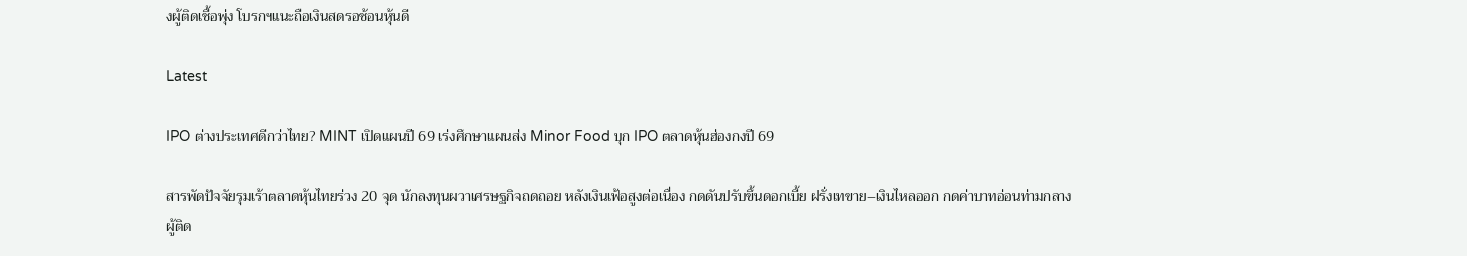งผู้ติดเชื้อพุ่ง โบรกฯแนะถือเงินสดรอช้อนหุ้นดี

Latest

IPO ต่างประเทศดีกว่าไทย? MINT เปิดแผนปี 69 เร่งศึกษาแผนส่ง Minor Food บุก IPO ตลาดหุ้นฮ่องกงปี 69

สารพัดปัจจัยรุมเร้าตลาดหุ้นไทยร่วง 20 จุด นักลงทุนผวาเศรษฐกิจถดถอย หลังเงินเฟ้อสูงต่อเนื่อง กดดันปรับขึ้นดอกเบี้ย ฝรั่งเทขาย–เงินไหลออก กดค่าบาทอ่อนท่ามกลางผู้ติด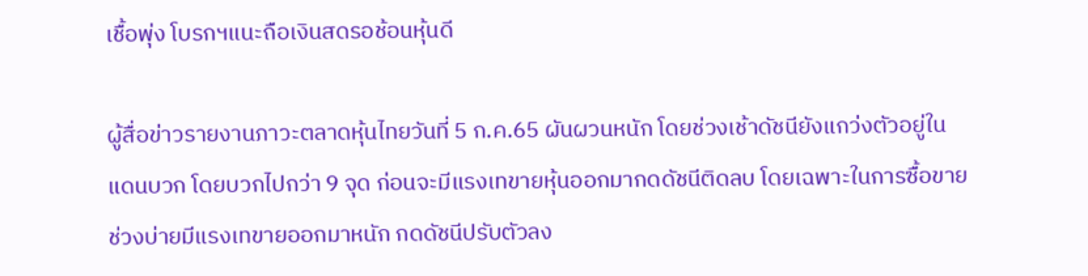เชื้อพุ่ง โบรกฯแนะถือเงินสดรอช้อนหุ้นดี

ผู้สื่อข่าวรายงานภาวะตลาดหุ้นไทยวันที่ 5 ก.ค.65 ผันผวนหนัก โดยช่วงเช้าดัชนียังแกว่งตัวอยู่ในแดนบวก โดยบวกไปกว่า 9 จุด ก่อนจะมีแรงเทขายหุ้นออกมากดดัชนีติดลบ โดยเฉพาะในการซื้อขายช่วงบ่ายมีแรงเทขายออกมาหนัก กดดัชนีปรับตัวลง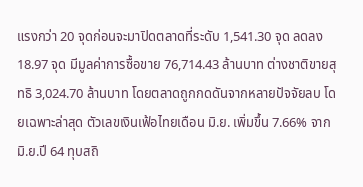แรงกว่า 20 จุดก่อนจะมาปิดตลาดที่ระดับ 1,541.30 จุด ลดลง 18.97 จุด มีมูลค่าการซื้อขาย 76,714.43 ล้านบาท ต่างชาติขายสุทธิ 3,024.70 ล้านบาท โดยตลาดถูกกดดันจากหลายปัจจัยลบ โดยเฉพาะล่าสุด ตัวเลขเงินเฟ้อไทยเดือน มิ.ย. เพิ่มขึ้น 7.66% จาก มิ.ย.ปี 64 ทุบสถิ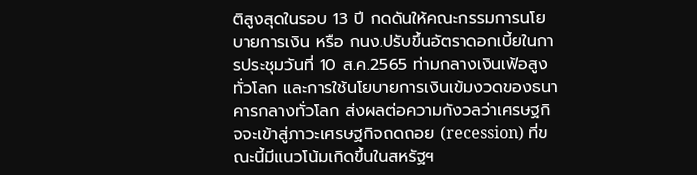ติสูงสุดในรอบ 13 ปี กดดันให้คณะกรรมการนโยบายการเงิน หรือ กนง.ปรับขึ้นอัตราดอกเบี้ยในการประชุมวันที่ 10 ส.ค.2565 ท่ามกลางเงินเฟ้อสูงทั่วโลก และการใช้นโยบายการเงินเข้มงวดของธนาคารกลางทั่วโลก ส่งผลต่อความกังวลว่าเศรษฐกิจจะเข้าสู่ภาวะเศรษฐกิจถดถอย (recession) ที่ขณะนี้มีแนวโน้มเกิดขึ้นในสหรัฐฯ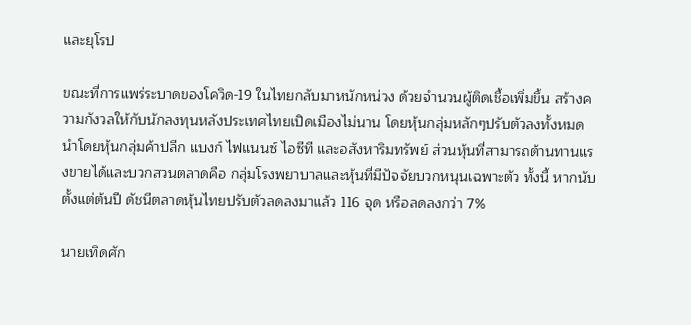และยุโรป

ขณะที่การแพร่ระบาดของโควิด-19 ในไทยกลับมาหนักหน่วง ด้วยจำนวนผู้ติดเชื้อเพิ่มขึ้น สร้างความกังวลให้กับนักลงทุนหลังประเทศไทยเปิดเมืองไม่นาน โดยหุ้นกลุ่มหลักๆปรับตัวลงทั้งหมด นำโดยหุ้นกลุ่มค้าปลีก แบงก์ ไฟแนนซ์ ไอซีที และอสังหาริมทรัพย์ ส่วนหุ้นที่สามารถต้านทานแรงขายได้และบวกสวนตลาดคือ กลุ่มโรงพยาบาลและหุ้นที่มีปัจจัยบวกหนุนเฉพาะตัว ทั้งนี้ หากนับตั้งแต่ต้นปี ดัชนีตลาดหุ้นไทยปรับตัวลดลงมาแล้ว 116 จุด หรือลดลงกว่า 7%

นายเทิดศัก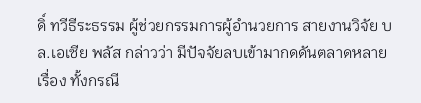ดิ์ ทวีธีระธรรม ผู้ช่วยกรรมการผู้อำนวยการ สายงานวิจัย บล.เอเซีย พลัส กล่าวว่า มีปัจจัยลบเข้ามากดดันตลาดหลายเรื่อง ทั้งกรณี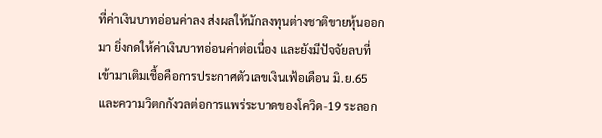ที่ค่าเงินบาทอ่อนค่าลง ส่งผลให้นักลงทุนต่างชาติขายหุ้นออกมา ยิ่งกดให้ค่าเงินบาทอ่อนค่าต่อเนื่อง และยังมีปัจจัยลบที่เข้ามาเติมเชื้อคือการประกาศตัวเลขเงินเฟ้อเดือน มิ.ย.65 และความวิตกกังวลต่อการแพร่ระบาดของโควิด-19 ระลอก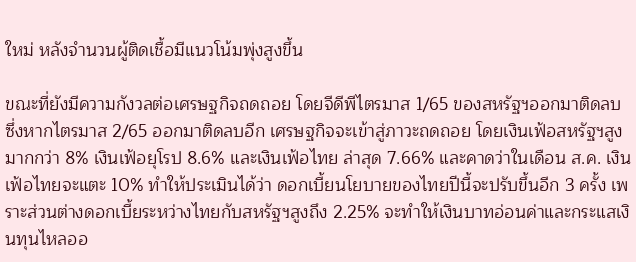ใหม่ หลังจำนวนผู้ติดเชื้อมีแนวโน้มพุ่งสูงขึ้น

ขณะที่ยังมีความกังวลต่อเศรษฐกิจถดถอย โดยจีดีพีไตรมาส 1/65 ของสหรัฐฯออกมาติดลบ ซึ่งหากไตรมาส 2/65 ออกมาติดลบอีก เศรษฐกิจจะเข้าสู่ภาวะถดถอย โดยเงินเฟ้อสหรัฐฯสูงมากกว่า 8% เงินเฟ้อยุโรป 8.6% และเงินเฟ้อไทย ล่าสุด 7.66% และคาดว่าในเดือน ส.ค. เงินเฟ้อไทยจะแตะ 10% ทำให้ประเมินได้ว่า ดอกเบี้ยนโยบายของไทยปีนี้จะปรับขึ้นอีก 3 ครั้ง เพราะส่วนต่างดอกเบี้ยระหว่างไทยกับสหรัฐฯสูงถึง 2.25% จะทำให้เงินบาทอ่อนค่าและกระแสเงินทุนไหลออ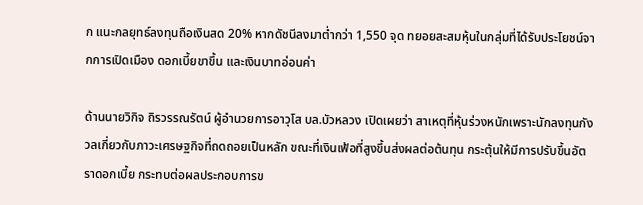ก แนะกลยุทธ์ลงทุนถือเงินสด 20% หากดัชนีลงมาต่ำกว่า 1,550 จุด ทยอยสะสมหุ้นในกลุ่มที่ได้รับประโยชน์จากการเปิดเมือง ดอกเบี้ยขาขึ้น และเงินบาทอ่อนค่า

ด้านนายวิกิจ ถิรวรรณรัตน์ ผู้อำนวยการอาวุโส บล.บัวหลวง เปิดเผยว่า สาเหตุที่หุ้นร่วงหนักเพราะนักลงทุนกังวลเกี่ยวกับภาวะเศรษฐกิจที่ถดถอยเป็นหลัก ขณะที่เงินเฟ้อที่สูงขึ้นส่งผลต่อต้นทุน กระตุ้นให้มีการปรับขึ้นอัตราดอกเบี้ย กระทบต่อผลประกอบการข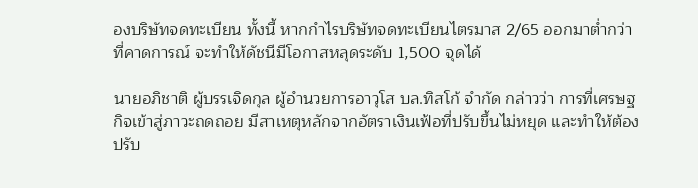องบริษัทจดทะเบียน ทั้งนี้ หากกำไรบริษัทจดทะเบียนไตรมาส 2/65 ออกมาต่ำกว่าที่คาดการณ์ จะทำให้ดัชนีมีโอกาสหลุดระดับ 1,500 จุดได้

นายอภิชาติ ผู้บรรเจิดกุล ผู้อำนวยการอาวุโส บล.ทิสโก้ จำกัด กล่าวว่า การที่เศรษฐกิจเข้าสู่ภาวะถดถอย มีสาเหตุหลักจากอัตราเงินเฟ้อที่ปรับขึ้นไม่หยุด และทำให้ต้องปรับ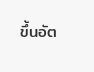ขึ้นอัต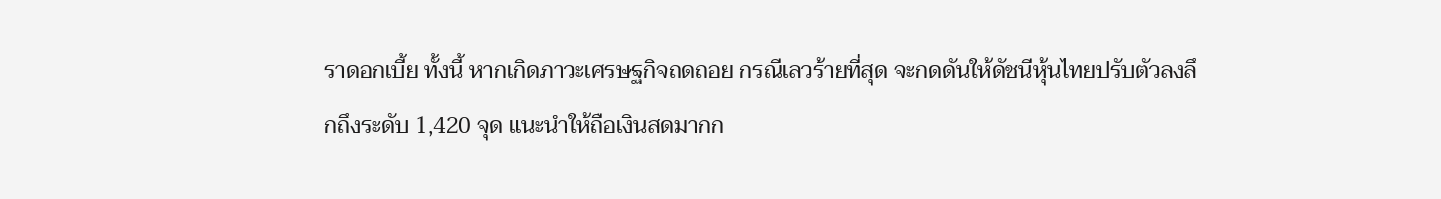ราดอกเบี้ย ทั้งนี้ หากเกิดภาวะเศรษฐกิจถดถอย กรณีเลวร้ายที่สุด จะกดดันให้ดัชนีหุ้นไทยปรับตัวลงลึกถึงระดับ 1,420 จุด แนะนำให้ถือเงินสดมากก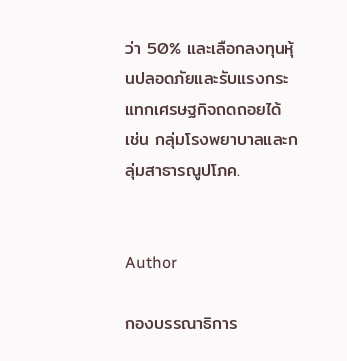ว่า 50% และเลือกลงทุนหุ้นปลอดภัยและรับแรงกระแทกเศรษฐกิจถดถอยได้ เช่น กลุ่มโรงพยาบาลและกลุ่มสาธารณูปโภค.


Author

กองบรรณาธิการ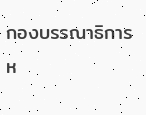กองบรรณาธิการ
ห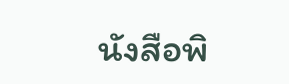นังสือพิ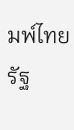มพ์ไทยรัฐ